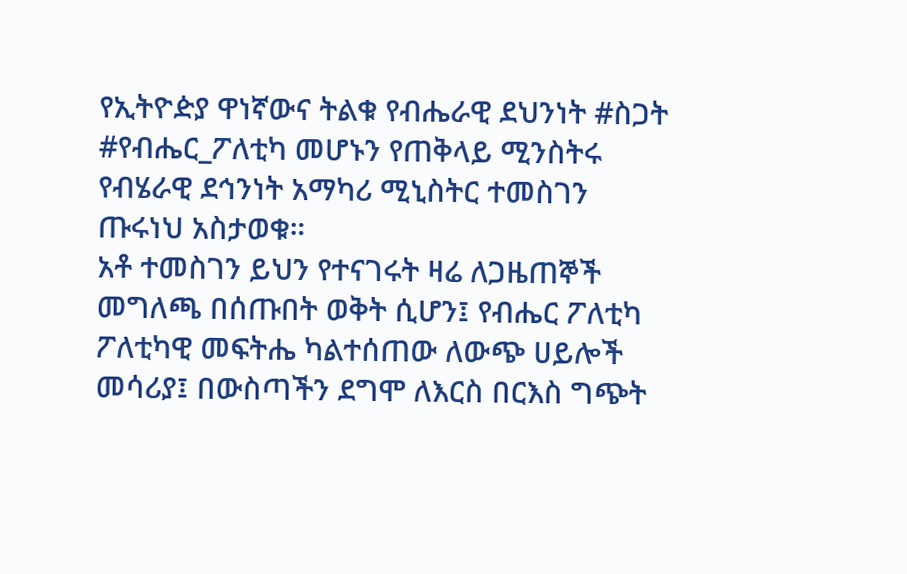የኢትዮዽያ ዋነኛውና ትልቁ የብሔራዊ ደህንነት #ስጋት #የብሔር_ፖለቲካ መሆኑን የጠቅላይ ሚንስትሩ የብሄራዊ ደኅንነት አማካሪ ሚኒስትር ተመስገን ጡሩነህ አስታወቁ።
አቶ ተመስገን ይህን የተናገሩት ዛሬ ለጋዜጠኞች መግለጫ በሰጡበት ወቅት ሲሆን፤ የብሔር ፖለቲካ ፖለቲካዊ መፍትሔ ካልተሰጠው ለውጭ ሀይሎች መሳሪያ፤ በውስጣችን ደግሞ ለእርስ በርእስ ግጭት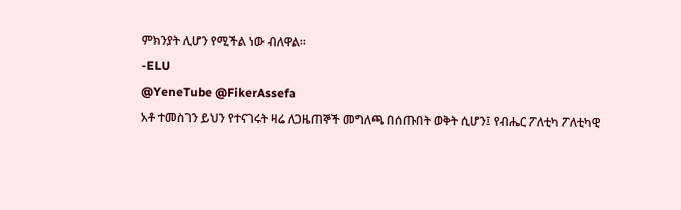ምክንያት ሊሆን የሚችል ነው ብለዋል።
-ELU
@YeneTube @FikerAssefa
አቶ ተመስገን ይህን የተናገሩት ዛሬ ለጋዜጠኞች መግለጫ በሰጡበት ወቅት ሲሆን፤ የብሔር ፖለቲካ ፖለቲካዊ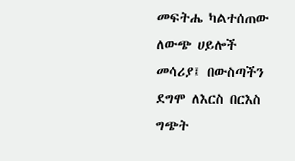መፍትሔ ካልተሰጠው ለውጭ ሀይሎች መሳሪያ፤ በውስጣችን ደግሞ ለእርስ በርእስ ግጭት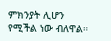ምክንያት ሊሆን የሚችል ነው ብለዋል።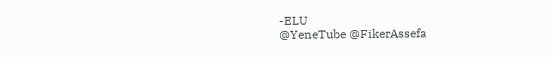-ELU
@YeneTube @FikerAssefa